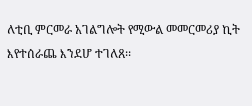ለቲቢ ምርመራ አገልግሎት የሚውል መመርመሪያ ኪት እየተሰራጨ እንደሆ ተገለጸ፡፡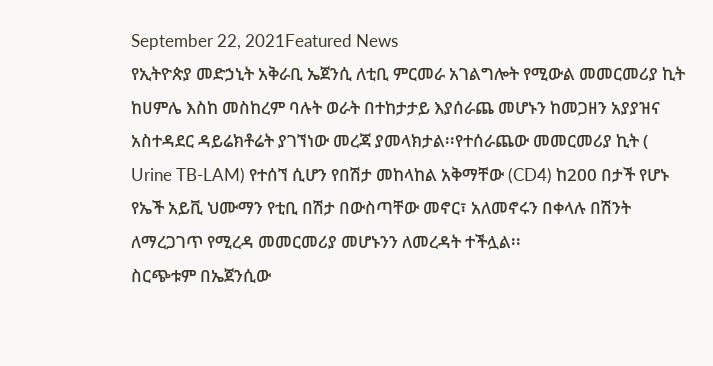September 22, 2021Featured News
የኢትዮጵያ መድኃኒት አቅራቢ ኤጀንሲ ለቲቢ ምርመራ አገልግሎት የሚውል መመርመሪያ ኪት ከሀምሌ እስከ መስከረም ባሉት ወራት በተከታታይ እያሰራጨ መሆኑን ከመጋዘን አያያዝና አስተዳደር ዳይሬክቶሬት ያገኘነው መረጃ ያመላክታል፡፡የተሰራጨው መመርመሪያ ኪት ( Urine TB-LAM) የተሰኘ ሲሆን የበሽታ መከላከል አቅማቸው (CD4) ከ200 በታች የሆኑ የኤች አይቪ ህሙማን የቲቢ በሽታ በውስጣቸው መኖር፣ አለመኖሩን በቀላሉ በሽንት ለማረጋገጥ የሚረዳ መመርመሪያ መሆኑንን ለመረዳት ተችሏል፡፡
ስርጭቱም በኤጀንሲው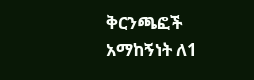ቅርንጫፎች አማከኝነት ለ1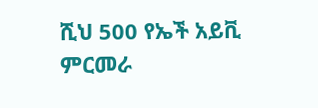ሺህ 500 የኤች አይቪ ምርመራ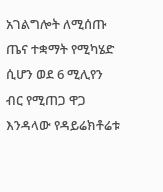አገልግሎት ለሚሰጡ ጤና ተቋማት የሚካሄድ ሲሆን ወደ 6 ሚሊየን ብር የሚጠጋ ዋጋ እንዳላው የዳይሬክቶሬቱ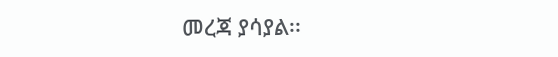መረጃ ያሳያል፡፡